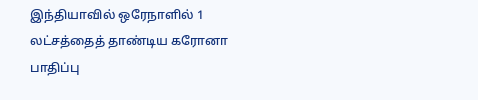இந்தியாவில் ஒரேநாளில் 1 லட்சத்தைத் தாண்டிய கரோனா பாதிப்பு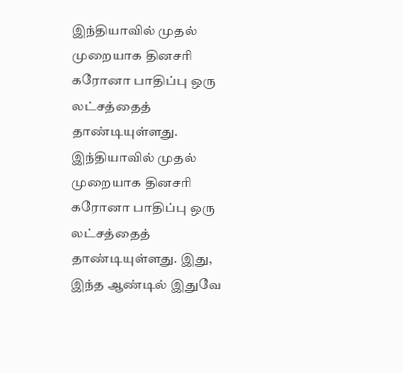இந்தியாவில் முதல் முறையாக தினசரி கரோனா பாதிப்பு ஒரு லட்சத்தைத் தாண்டியுள்ளது.
இந்தியாவில் முதல் முறையாக தினசரி கரோனா பாதிப்பு ஒரு லட்சத்தைத் தாண்டியுள்ளது. இது, இந்த ஆண்டில் இதுவே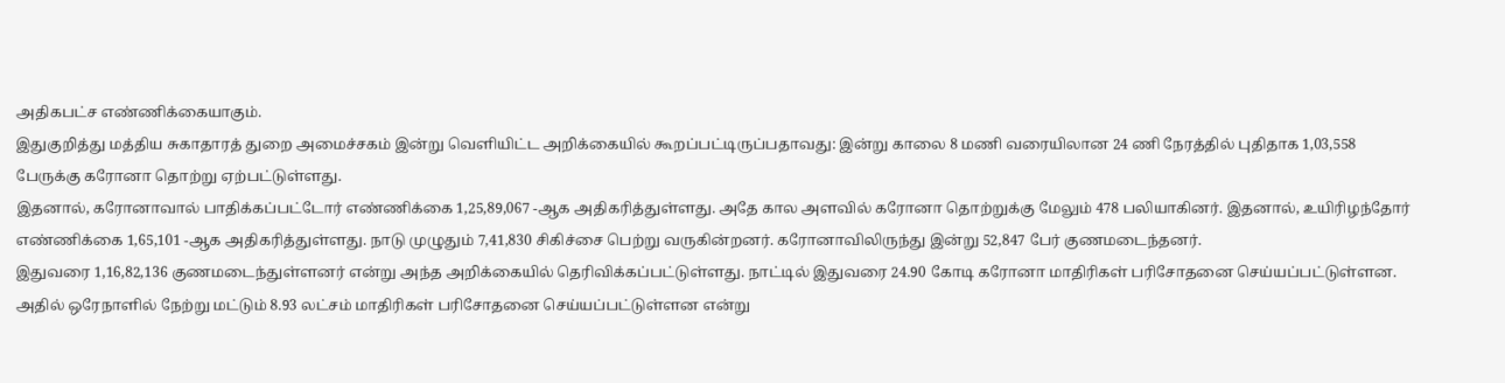அதிகபட்ச எண்ணிக்கையாகும்.
இதுகுறித்து மத்திய சுகாதாரத் துறை அமைச்சகம் இன்று வெளியிட்ட அறிக்கையில் கூறப்பட்டிருப்பதாவது: இன்று காலை 8 மணி வரையிலான 24 ணி நேரத்தில் புதிதாக 1,03,558 பேருக்கு கரோனா தொற்று ஏற்பட்டுள்ளது.
இதனால், கரோனாவால் பாதிக்கப்பட்டோர் எண்ணிக்கை 1,25,89,067 -ஆக அதிகரித்துள்ளது. அதே கால அளவில் கரோனா தொற்றுக்கு மேலும் 478 பலியாகினர். இதனால், உயிரிழந்தோர் எண்ணிக்கை 1,65,101 -ஆக அதிகரித்துள்ளது. நாடு முழுதும் 7,41,830 சிகிச்சை பெற்று வருகின்றனர். கரோனாவிலிருந்து இன்று 52,847 பேர் குணமடைந்தனர்.
இதுவரை 1,16,82,136 குணமடைந்துள்ளனர் என்று அந்த அறிக்கையில் தெரிவிக்கப்பட்டுள்ளது. நாட்டில் இதுவரை 24.90 கோடி கரோனா மாதிரிகள் பரிசோதனை செய்யப்பட்டுள்ளன. அதில் ஒரேநாளில் நேற்று மட்டும் 8.93 லட்சம் மாதிரிகள் பரிசோதனை செய்யப்பட்டுள்ளன என்று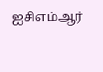ஐசிஎம்ஆர்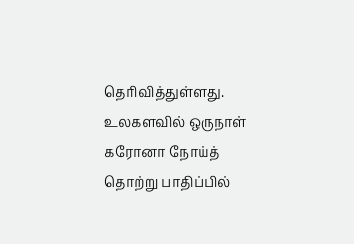தெரிவித்துள்ளது. உலகளவில் ஒருநாள் கரோனா நோய்த் தொற்று பாதிப்பில்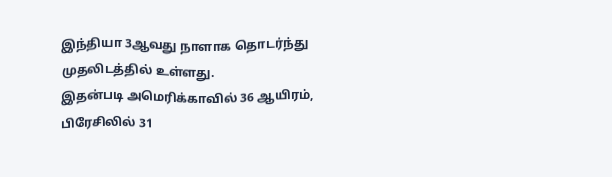இந்தியா 3ஆவது நாளாக தொடர்ந்து முதலிடத்தில் உள்ளது.
இதன்படி அமெரிக்காவில் 36 ஆயிரம், பிரேசிலில் 31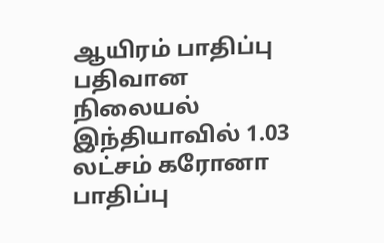ஆயிரம் பாதிப்பு பதிவான நிலையல் இந்தியாவில் 1.03 லட்சம் கரோனா பாதிப்பு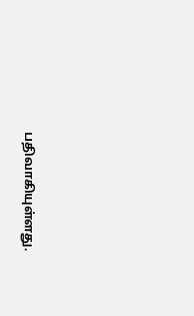பதிவாகியுள்ளது.